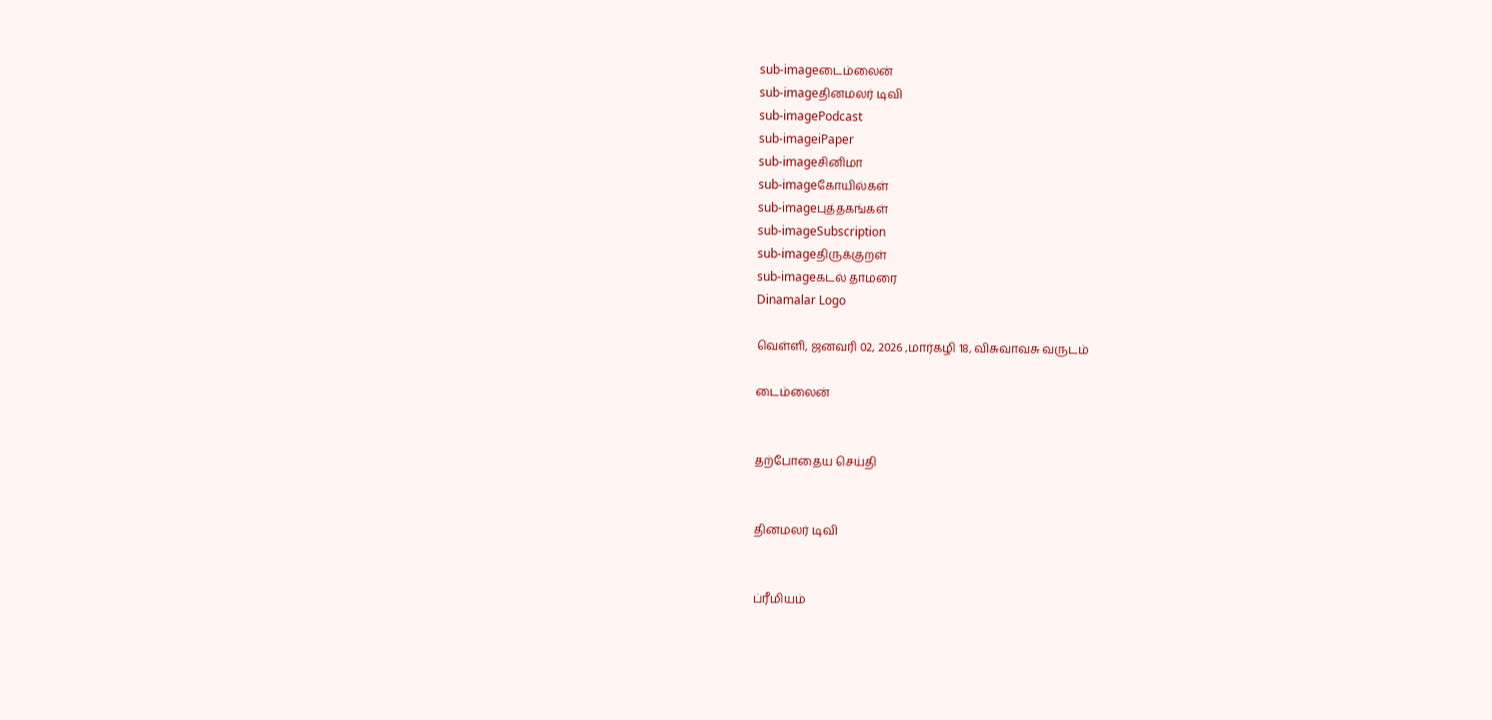sub-imageடைம்லைன்
sub-imageதினமலர் டிவி
sub-imagePodcast
sub-imageiPaper
sub-imageசினிமா
sub-imageகோயில்கள்
sub-imageபுத்தகங்கள்
sub-imageSubscription
sub-imageதிருக்குறள்
sub-imageகடல் தாமரை
Dinamalar Logo

வெள்ளி, ஜனவரி 02, 2026 ,மார்கழி 18, விசுவாவசு வருடம்

டைம்லைன்


தற்போதைய செய்தி


தினமலர் டிவி


ப்ரீமியம்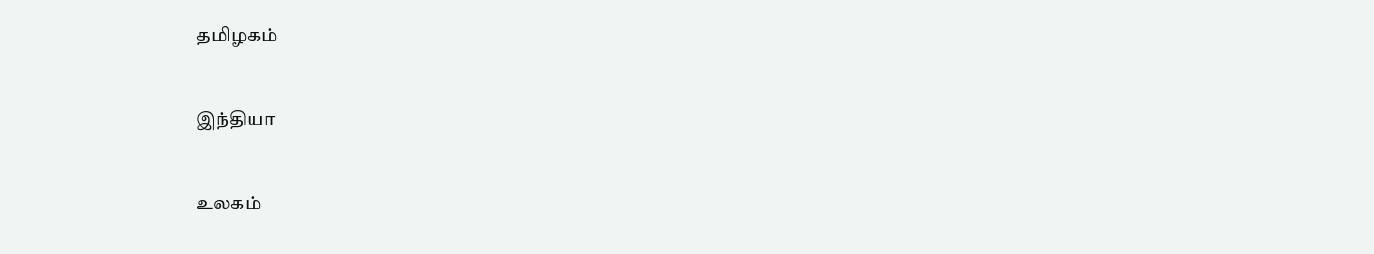தமிழகம்


இந்தியா


உலகம்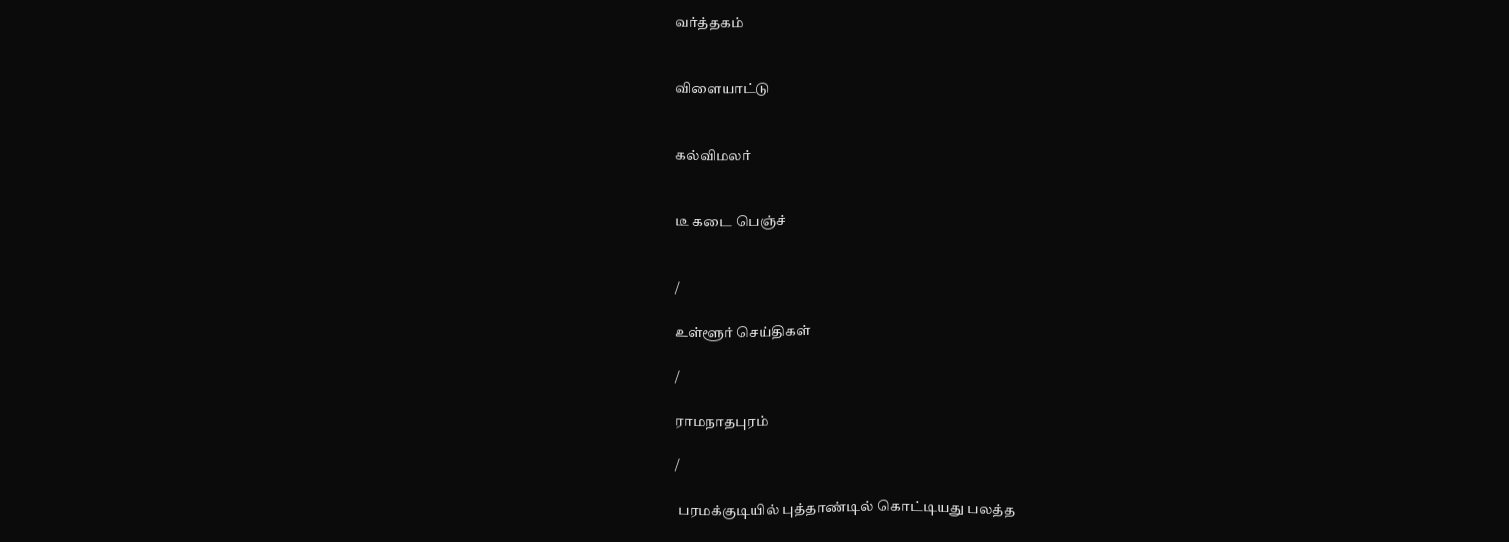வர்த்தகம்


விளையாட்டு


கல்விமலர்


டீ கடை பெஞ்ச்


/

உள்ளூர் செய்திகள்

/

ராமநாதபுரம்

/

 பரமக்குடியில் புத்தாண்டில் கொட்டியது பலத்த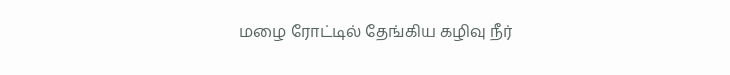மழை ரோட்டில் தேங்கிய கழிவு நீர்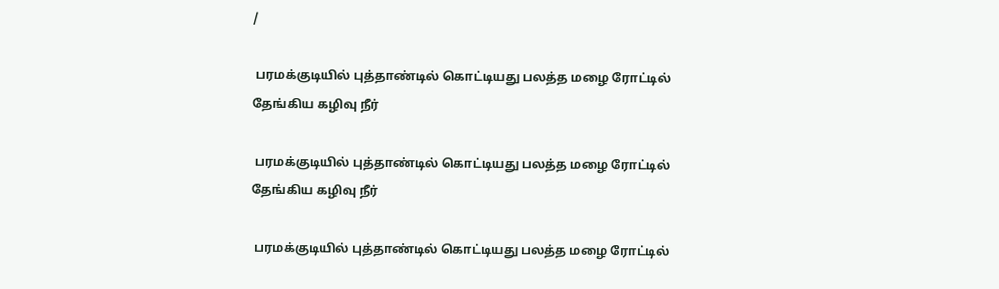/

 பரமக்குடியில் புத்தாண்டில் கொட்டியது பலத்த மழை ரோட்டில் தேங்கிய கழிவு நீர்

 பரமக்குடியில் புத்தாண்டில் கொட்டியது பலத்த மழை ரோட்டில் தேங்கிய கழிவு நீர்

 பரமக்குடியில் புத்தாண்டில் கொட்டியது பலத்த மழை ரோட்டில்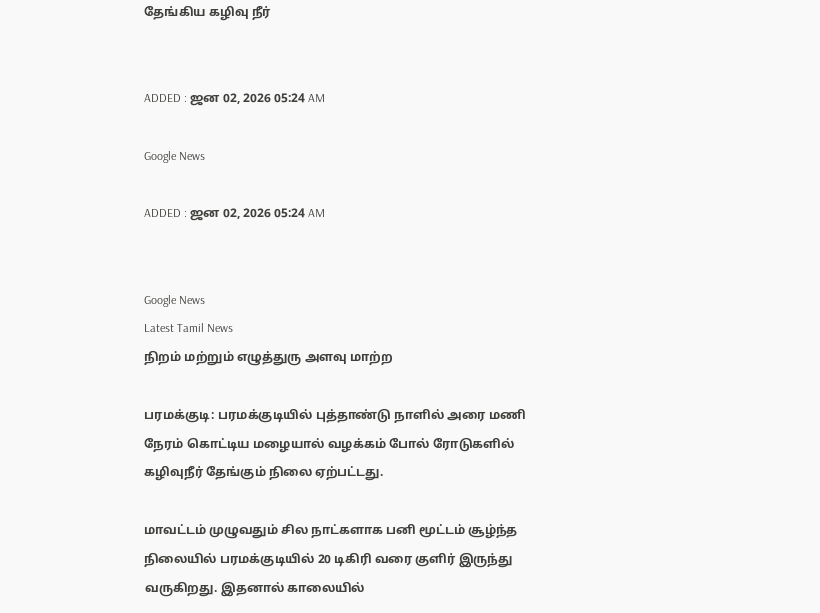தேங்கிய கழிவு நீர்


ADDED : ஜன 02, 2026 05:24 AM

Google News

ADDED : ஜன 02, 2026 05:24 AM


Google News
Latest Tamil News
நிறம் மற்றும் எழுத்துரு அளவு மாற்ற

பரமக்குடி: பரமக்குடியில் புத்தாண்டு நாளில் அரை மணி நேரம் கொட்டிய மழையால் வழக்கம் போல் ரோடுகளில் கழிவுநீர் தேங்கும் நிலை ஏற்பட்டது.

மாவட்டம் முழுவதும் சில நாட்களாக பனி மூட்டம் சூழ்ந்த நிலையில் பரமக்குடியில் 20 டிகிரி வரை குளிர் இருந்து வருகிறது. இதனால் காலையில்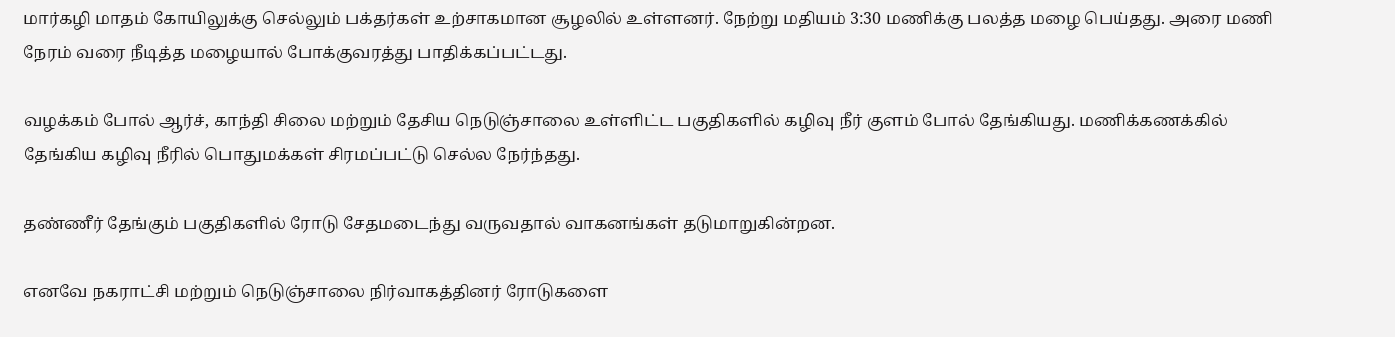மார்கழி மாதம் கோயிலுக்கு செல்லும் பக்தர்கள் உற்சாகமான சூழலில் உள்ளனர். நேற்று மதியம் 3:30 மணிக்கு பலத்த மழை பெய்தது. அரை மணி நேரம் வரை நீடித்த மழையால் போக்குவரத்து பாதிக்கப்பட்டது.

வழக்கம் போல் ஆர்ச், காந்தி சிலை மற்றும் தேசிய நெடுஞ்சாலை உள்ளிட்ட பகுதிகளில் கழிவு நீர் குளம் போல் தேங்கியது. மணிக்கணக்கில் தேங்கிய கழிவு நீரில் பொதுமக்கள் சிரமப்பட்டு செல்ல நேர்ந்தது.

தண்ணீர் தேங்கும் பகுதிகளில் ரோடு சேதமடைந்து வருவதால் வாகனங்கள் தடுமாறுகின்றன.

எனவே நகராட்சி மற்றும் நெடுஞ்சாலை நிர்வாகத்தினர் ரோடுகளை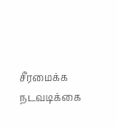சீரமைக்க நடவடிக்கை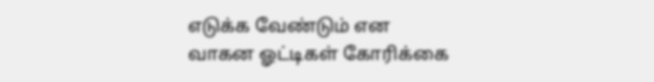எடுக்க வேண்டும் என வாகன ஓட்டிகள் கோரிக்கை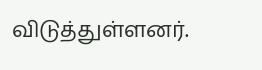விடுத்துள்ளனர்.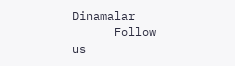Dinamalar
      Follow us